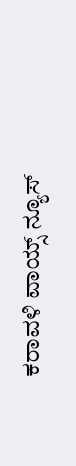ಕರಾವಳಿ ವಾಯ್ಸ್ ನ್ಯೂಸ್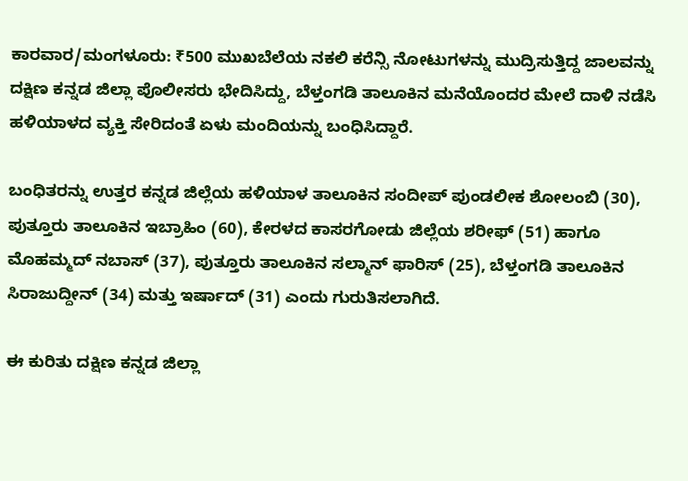ಕಾರವಾರ/ಮಂಗಳೂರು: ₹500 ಮುಖಬೆಲೆಯ ನಕಲಿ ಕರೆನ್ಸಿ ನೋಟುಗಳನ್ನು ಮುದ್ರಿಸುತ್ತಿದ್ದ ಜಾಲವನ್ನು ದಕ್ಷಿಣ ಕನ್ನಡ ಜಿಲ್ಲಾ ಪೊಲೀಸರು ಭೇದಿಸಿದ್ದು, ಬೆಳ್ತಂಗಡಿ ತಾಲೂಕಿನ ಮನೆಯೊಂದರ ಮೇಲೆ ದಾಳಿ ನಡೆಸಿ ಹಳಿಯಾಳದ ವ್ಯಕ್ತಿ ಸೇರಿದಂತೆ ಏಳು ಮಂದಿಯನ್ನು ಬಂಧಿಸಿದ್ದಾರೆ.

ಬಂಧಿತರನ್ನು ಉತ್ತರ ಕನ್ನಡ ಜಿಲ್ಲೆಯ ಹಳಿಯಾಳ ತಾಲೂಕಿನ ಸಂದೀಪ್ ಪುಂಡಲೀಕ ಶೋಲಂಬಿ (30), ಪುತ್ತೂರು ತಾಲೂಕಿನ ಇಬ್ರಾಹಿಂ (60), ಕೇರಳದ ಕಾಸರಗೋಡು ಜಿಲ್ಲೆಯ ಶರೀಫ್ (51) ಹಾಗೂ ಮೊಹಮ್ಮದ್ ನಬಾಸ್ (37), ಪುತ್ತೂರು ತಾಲೂಕಿನ ಸಲ್ಮಾನ್ ಫಾರಿಸ್ (25), ಬೆಳ್ತಂಗಡಿ ತಾಲೂಕಿನ ಸಿರಾಜುದ್ದೀನ್ (34) ಮತ್ತು ಇರ್ಷಾದ್ (31) ಎಂದು ಗುರುತಿಸಲಾಗಿದೆ.

ಈ ಕುರಿತು ದಕ್ಷಿಣ ಕನ್ನಡ ಜಿಲ್ಲಾ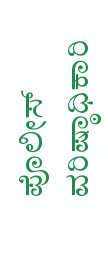ಪೊಲೀಸ್ ವರಿಷ್ಠಾಧಿಕಾರಿ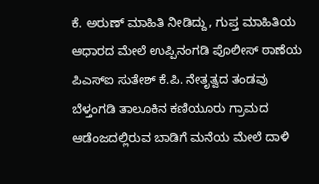ಕೆ. ಅರುಣ್ ಮಾಹಿತಿ ನೀಡಿದ್ದು, ಗುಪ್ತ ಮಾಹಿತಿಯ ಆಧಾರದ ಮೇಲೆ ಉಪ್ಪಿನಂಗಡಿ ಪೊಲೀಸ್ ಠಾಣೆಯ ಪಿಎಸ್‌ಐ ಸುತೇಶ್ ಕೆ.ಪಿ. ನೇತೃತ್ವದ ತಂಡವು ಬೆಳ್ತಂಗಡಿ ತಾಲೂಕಿನ ಕಣಿಯೂರು ಗ್ರಾಮದ ಆಡೆಂಜದಲ್ಲಿರುವ ಬಾಡಿಗೆ ಮನೆಯ ಮೇಲೆ ದಾಳಿ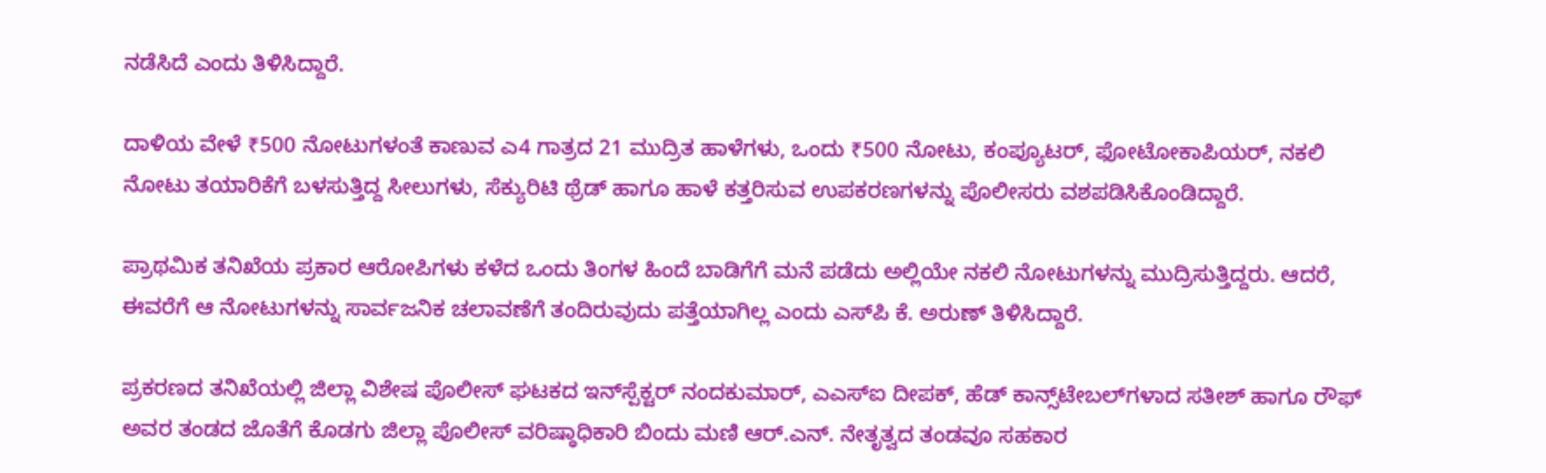ನಡೆಸಿದೆ ಎಂದು ತಿಳಿಸಿದ್ದಾರೆ.

ದಾಳಿಯ ವೇಳೆ ₹500 ನೋಟುಗಳಂತೆ ಕಾಣುವ ಎ4 ಗಾತ್ರದ 21 ಮುದ್ರಿತ ಹಾಳೆಗಳು, ಒಂದು ₹500 ನೋಟು, ಕಂಪ್ಯೂಟರ್, ಫೋಟೋಕಾಪಿಯರ್, ನಕಲಿ ನೋಟು ತಯಾರಿಕೆಗೆ ಬಳಸುತ್ತಿದ್ದ ಸೀಲುಗಳು, ಸೆಕ್ಯುರಿಟಿ ಥ್ರೆಡ್ ಹಾಗೂ ಹಾಳೆ ಕತ್ತರಿಸುವ ಉಪಕರಣಗಳನ್ನು ಪೊಲೀಸರು ವಶಪಡಿಸಿಕೊಂಡಿದ್ದಾರೆ.

ಪ್ರಾಥಮಿಕ ತನಿಖೆಯ ಪ್ರಕಾರ ಆರೋಪಿಗಳು ಕಳೆದ ಒಂದು ತಿಂಗಳ ಹಿಂದೆ ಬಾಡಿಗೆಗೆ ಮನೆ ಪಡೆದು ಅಲ್ಲಿಯೇ ನಕಲಿ ನೋಟುಗಳನ್ನು ಮುದ್ರಿಸುತ್ತಿದ್ದರು. ಆದರೆ, ಈವರೆಗೆ ಆ ನೋಟುಗಳನ್ನು ಸಾರ್ವಜನಿಕ ಚಲಾವಣೆಗೆ ತಂದಿರುವುದು ಪತ್ತೆಯಾಗಿಲ್ಲ ಎಂದು ಎಸ್‌ಪಿ ಕೆ. ಅರುಣ್ ತಿಳಿಸಿದ್ದಾರೆ.

ಪ್ರಕರಣದ ತನಿಖೆಯಲ್ಲಿ ಜಿಲ್ಲಾ ವಿಶೇಷ ಪೊಲೀಸ್ ಘಟಕದ ಇನ್‌ಸ್ಪೆಕ್ಟರ್ ನಂದಕುಮಾರ್, ಎಎಸ್‌ಐ ದೀಪಕ್, ಹೆಡ್ ಕಾನ್ಸ್‌ಟೇಬಲ್‌ಗಳಾದ ಸತೀಶ್ ಹಾಗೂ ರೌಫ್ ಅವರ ತಂಡದ ಜೊತೆಗೆ ಕೊಡಗು ಜಿಲ್ಲಾ ಪೊಲೀಸ್ ವರಿಷ್ಠಾಧಿಕಾರಿ ಬಿಂದು ಮಣಿ ಆರ್.ಎನ್. ನೇತೃತ್ವದ ತಂಡವೂ ಸಹಕಾರ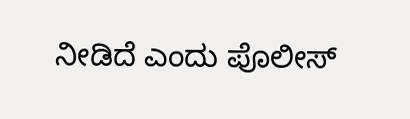ನೀಡಿದೆ ಎಂದು ಪೊಲೀಸ್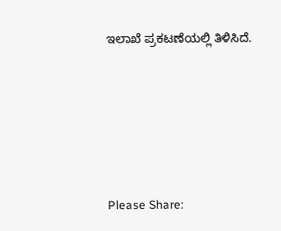ಇಲಾಖೆ ಪ್ರಕಟಣೆಯಲ್ಲಿ ತಿಳಿಸಿದೆ.





Please Share: